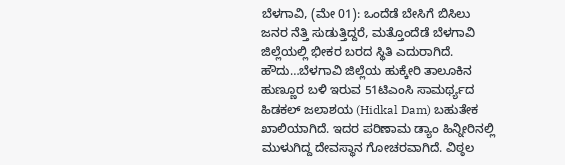ಬೆಳಗಾವಿ, (ಮೇ 01): ಒಂದೆಡೆ ಬೇಸಿಗೆ ಬಿಸಿಲು ಜನರ ನೆತ್ತಿ ಸುಡುತ್ತಿದ್ದರೆ, ಮತ್ತೊಂದೆಡೆ ಬೆಳಗಾವಿ ಜಿಲ್ಲೆಯಲ್ಲಿ ಭೀಕರ ಬರದ ಸ್ಥಿತಿ ಎದುರಾಗಿದೆ. ಹೌದು…ಬೆಳಗಾವಿ ಜಿಲ್ಲೆಯ ಹುಕ್ಕೇರಿ ತಾಲೂಕಿನ ಹುಣ್ಣೂರ ಬಳಿ ಇರುವ 51ಟಿಎಂಸಿ ಸಾಮರ್ಥ್ಯದ ಹಿಡಕಲ್ ಜಲಾಶಯ (Hidkal Dam) ಬಹುತೇಕ ಖಾಲಿಯಾಗಿದೆ. ಇದರ ಪರಿಣಾಮ ಡ್ಯಾಂ ಹಿನ್ನೀರಿನಲ್ಲಿ ಮುಳುಗಿದ್ದ ದೇವಸ್ಥಾನ ಗೋಚರವಾಗಿದೆ. ವಿಠ್ಠಲ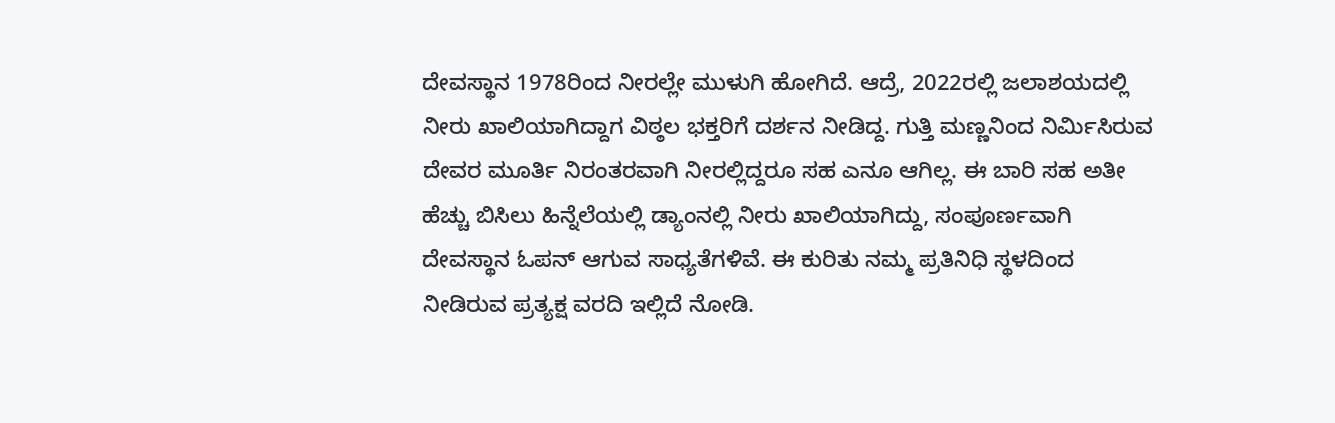ದೇವಸ್ಥಾನ 1978ರಿಂದ ನೀರಲ್ಲೇ ಮುಳುಗಿ ಹೋಗಿದೆ. ಆದ್ರೆ, 2022ರಲ್ಲಿ ಜಲಾಶಯದಲ್ಲಿ ನೀರು ಖಾಲಿಯಾಗಿದ್ದಾಗ ವಿಠ್ಠಲ ಭಕ್ತರಿಗೆ ದರ್ಶನ ನೀಡಿದ್ದ. ಗುತ್ತಿ ಮಣ್ಣನಿಂದ ನಿರ್ಮಿಸಿರುವ ದೇವರ ಮೂರ್ತಿ ನಿರಂತರವಾಗಿ ನೀರಲ್ಲಿದ್ದರೂ ಸಹ ಎನೂ ಆಗಿಲ್ಲ. ಈ ಬಾರಿ ಸಹ ಅತೀ ಹೆಚ್ಚು ಬಿಸಿಲು ಹಿನ್ನೆಲೆಯಲ್ಲಿ ಡ್ಯಾಂನಲ್ಲಿ ನೀರು ಖಾಲಿಯಾಗಿದ್ದು, ಸಂಪೂರ್ಣವಾಗಿ ದೇವಸ್ಥಾನ ಓಪನ್ ಆಗುವ ಸಾಧ್ಯತೆಗಳಿವೆ. ಈ ಕುರಿತು ನಮ್ಮ ಪ್ರತಿನಿಧಿ ಸ್ಥಳದಿಂದ ನೀಡಿರುವ ಪ್ರತ್ಯಕ್ಷ ವರದಿ ಇಲ್ಲಿದೆ ನೋಡಿ.